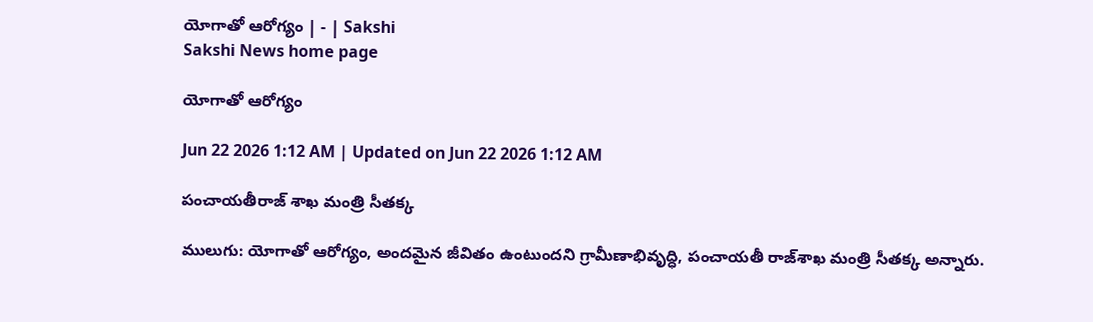యోగాతో ఆరోగ్యం | - | Sakshi
Sakshi News home page

యోగాతో ఆరోగ్యం

Jun 22 2026 1:12 AM | Updated on Jun 22 2026 1:12 AM

పంచాయతీరాజ్‌ శాఖ మంత్రి సీతక్క

ములుగు: యోగాతో ఆరోగ్యం, అందమైన జీవితం ఉంటుందని గ్రామీణాభివృద్ధి, పంచాయతీ రాజ్‌శాఖ మంత్రి సీతక్క అన్నారు.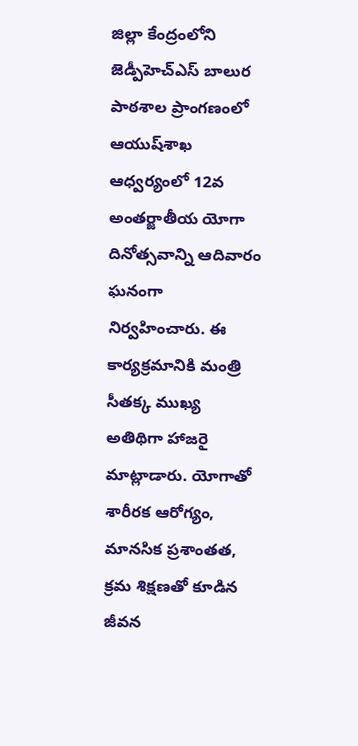జిల్లా కేంద్రంలోని జెడ్పీహెచ్‌ఎస్‌ బాలుర పాఠశాల ప్రాంగణంలో ఆయుష్‌శాఖ ఆధ్వర్యంలో 12వ అంతర్జాతీయ యోగా దినోత్సవాన్ని ఆదివారం ఘనంగా నిర్వహించారు. ఈ కార్యక్రమానికి మంత్రి సీతక్క ముఖ్య అతిథిగా హాజరై మాట్లాడారు. యోగాతో శారీరక ఆరోగ్యం, మానసిక ప్రశాంతత, క్రమ శిక్షణతో కూడిన జీవన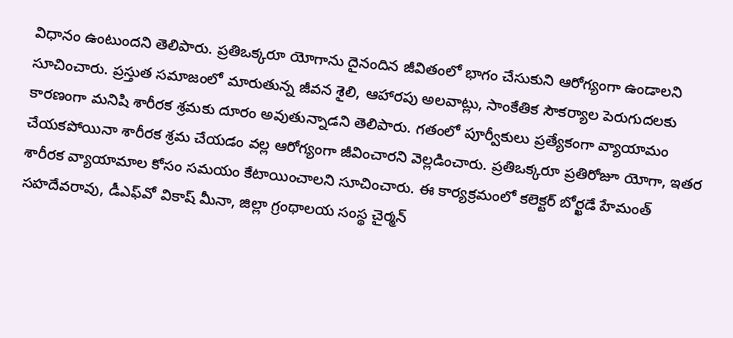విధానం ఉంటుందని తెలిపారు. ప్రతిఒక్కరూ యోగాను దైనందిన జీవితంలో భాగం చేసుకుని ఆరోగ్యంగా ఉండాలని సూచించారు. ప్రస్తుత సమాజంలో మారుతున్న జీవన శైలి, ఆహారపు అలవాట్లు, సాంకేతిక సౌకర్యాల పెరుగుదలకు కారణంగా మనిషి శారీరక శ్రమకు దూరం అవుతున్నాడని తెలిపారు. గతంలో పూర్వీకులు ప్రత్యేకంగా వ్యాయామం చేయకపోయినా శారీరక శ్రమ చేయడం వల్ల ఆరోగ్యంగా జీవించారని వెల్లడించారు. ప్రతిఒక్కరూ ప్రతిరోజూ యోగా, ఇతర శారీరక వ్యాయామాల కోసం సమయం కేటాయించాలని సూచించారు. ఈ కార్యక్రమంలో కలెక్టర్‌ బోర్ఖడే హేమంత్‌ సహదేవరావు, డీఎఫ్‌వో వికాష్‌ మీనా, జిల్లా గ్రంథాలయ సంస్థ చైర్మన్‌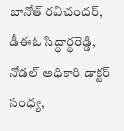బానోత్‌ రవిచందర్‌, డీఈఓ సిద్ధార్థరెడ్డి, నోడల్‌ అధికారి డాక్టర్‌ సంధ్య,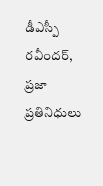డీఎస్పీ రవీందర్‌, ప్రజా ప్రతినిధులు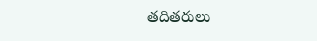తదితరులు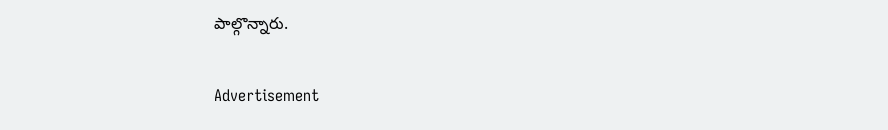పాల్గొన్నారు.

Advertisement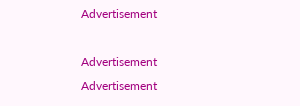Advertisement

Advertisement
Advertisement